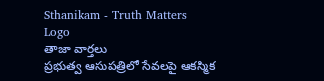Sthanikam - Truth Matters
Logo
తాజా వార్తలు
ప్రభుత్వ ఆసుపత్రిలో సేవలపై ఆకస్మిక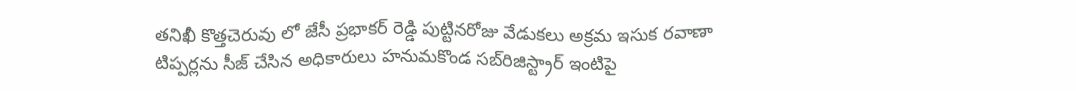తనిఖీ కొత్తచెరువు లో జేసీ ప్రభాకర్ రెడ్డి పుట్టినరోజు వేడుకలు అక్రమ ఇసుక రవాణా టిప్పర్లను సీజ్ చేసిన అధికారులు హనుమకొండ సబ్‌రిజిస్ట్రార్ ఇంటిపై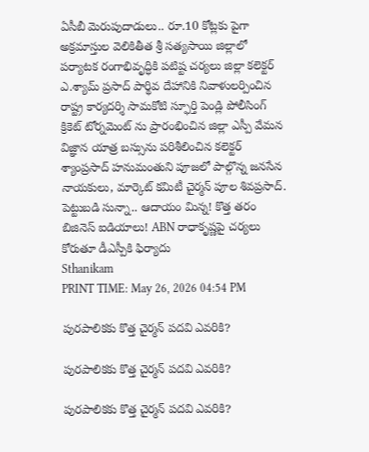ఏసీబీ మెరుపుదాడులు.. రూ.10 కోట్లకు పైగా అక్రమాస్తుల వెలికితీత శ్రీ సత్యసాయి జిల్లాలో పర్యాటక రంగాభివృద్ధికి పటిష్ట చర్యలు జిల్లా కలెక్టర్ ఎ.శ్యామ్ ప్రసాద్ పార్థివ దేహానికి నివాళులర్పించిన రాష్ట్ర కార్యదర్శి సామకోటి స్ఫూర్తి పెండ్లి పోలీసింగ్ క్రికెట్ టోర్నమెంట్ ను ప్రారంభించిన జిల్లా ఎస్పీ వేమన విజ్ఞాన యాత్ర బస్సును పరిశీలించిన కలెక్టర్ శ్యాంప్రసాద్ హనుమంతుని పూజలో పాల్గొన్న జనసేన నాయకులు, మార్కెట్ కమిటీ చైర్మన్ పూల శివప్రసాద్. పెట్టుబడి సున్నా.. ఆదాయం మిన్న! కొత్త తరం బిజినెస్ ఐడియాలు! ABN రాధాకృష్ణపై చర్యలు కోరుతూ డీఎస్పీకి ఫిర్యాదు
Sthanikam
PRINT TIME: May 26, 2026 04:54 PM

పురపాలికకు కొత్త చైర్మన్ పదవి ఎవరికి?

పురపాలికకు కొత్త చైర్మన్ పదవి ఎవరికి?

పురపాలికకు కొత్త చైర్మన్ పదవి ఎవరికి?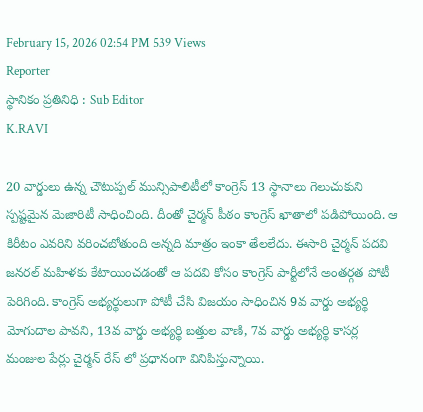February 15, 2026 02:54 PM 539 Views
Reporter
స్థానికం ప్రతినిధి : Sub Editor
K.RAVI

20 వార్డులు ఉన్న చౌటుప్పల్ మున్సిపాలిటీలో కాంగ్రెస్ 13 స్థానాలు గెలుచుకుని స్పష్టమైన మెజారిటీ సాధించింది. దీంతో చైర్మన్ పీఠం కాంగ్రెస్ ఖాతాలో పడిపోయింది. ఆ కిరీటం ఎవరిని వరించబోతుంది అన్నది మాత్రం ఇంకా తేలలేదు. ఈసారి చైర్మన్ పదవి జనరల్ మహిళకు కేటాయించడంతో ఆ పదవి కోసం కాంగ్రెస్ పార్టీలోనే అంతర్గత పోటీ పెరిగింది. కాంగ్రెస్ అభ్యర్థులుగా పోటీ చేసి విజయం సాధించిన 9వ వార్డు అభ్యర్థి మోగుదాల పావని, 13వ వార్డు అభ్యర్థి బత్తుల వాణి, 7వ వార్డు అభ్యర్థి కాసర్ల మంజుల పేర్లు చైర్మన్ రేస్ లో ప్రధానంగా వినిపిస్తున్నాయి.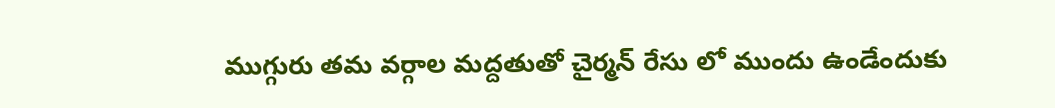ముగ్గురు తమ వర్గాల మద్దతుతో చైర్మన్ రేసు లో ముందు ఉండేందుకు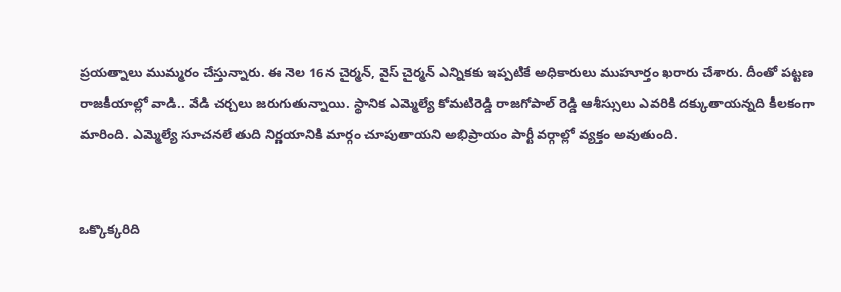ప్రయత్నాలు ముమ్మరం చేస్తున్నారు. ఈ నెల 16న చైర్మన్, వైస్ చైర్మన్ ఎన్నికకు ఇప్పటికే అధికారులు ముహూర్తం ఖరారు చేశారు. దీంతో పట్టణ రాజకీయాల్లో వాడి.. వేడి చర్చలు జరుగుతున్నాయి. స్థానిక ఎమ్మెల్యే కోమటిరెడ్డి రాజగోపాల్ రెడ్డి ఆశీస్సులు ఎవరికి దక్కుతాయన్నది కీలకంగా మారింది. ఎమ్మెల్యే సూచనలే తుది నిర్ణయానికి మార్గం చూపుతాయని అభిప్రాయం పార్టీ వర్గాల్లో వ్యక్తం అవుతుంది.


ఒక్కొక్కరిది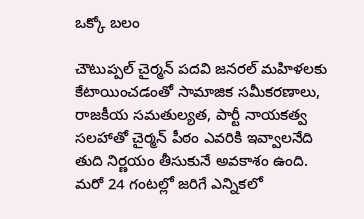ఒక్కో బలం

చౌటుప్పల్ చైర్మన్ పదవి జనరల్ మహిళలకు కేటాయించడంతో సామాజిక సమీకరణాలు, రాజకీయ సమతుల్యత, పార్టీ నాయకత్వ సలహాతో చైర్మన్ పీఠం ఎవరికి ఇవ్వాలనేది తుది నిర్ణయం తీసుకునే అవకాశం ఉంది. మరో 24 గంటల్లో జరిగే ఎన్నికలో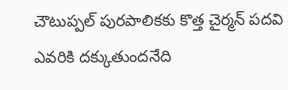చౌటుప్పల్ పురపాలికకు కొత్త చైర్మన్ పదవి ఎవరికి దక్కుతుందనేది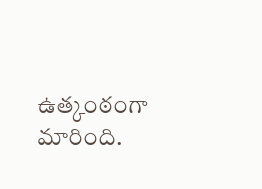ఉత్కంఠంగా మారింది.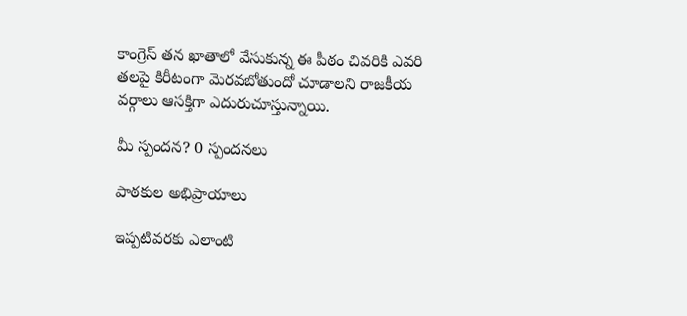కాంగ్రెస్ తన ఖాతాలో వేసుకున్న ఈ పీఠం చివరికి ఎవరి తలపై కిరీటంగా మెరవబోతుందో చూడాలని రాజకీయ వర్గాలు ఆసక్తిగా ఎదురుచూస్తున్నాయి.

మీ స్పందన? 0 స్పందనలు

పాఠకుల అభిప్రాయాలు

ఇప్పటివరకు ఎలాంటి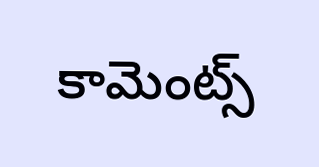కామెంట్స్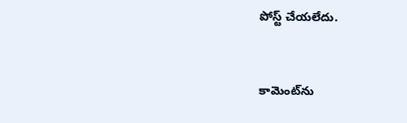పోస్ట్ చేయలేదు.


కామెంట్‌ను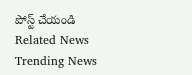పోస్ట్ చేయండి
Related News
Trending News